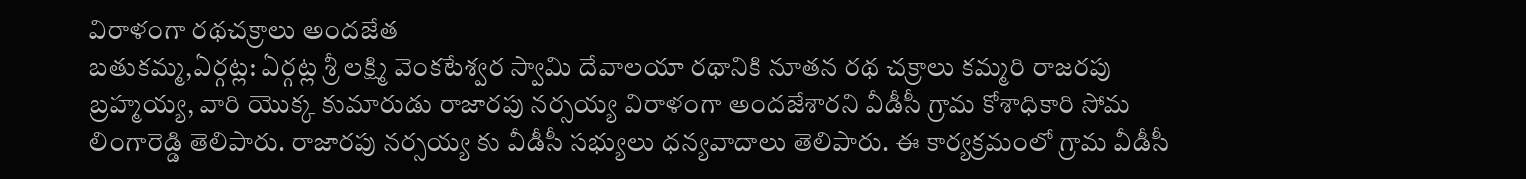విరాళంగా రథచక్రాలు అందజేత
బతుకమ్మ,ఏర్గట్ల: ఏర్గట్ల శ్రీ లక్ష్మి వెంకటేశ్వర స్వామి దేవాలయా రథానికి నూతన రథ చక్రాలు కమ్మరి రాజరపు బ్రహ్మయ్య, వారి యొక్క కుమారుడు రాజారపు నర్సయ్య విరాళంగా అందజేశారని వీడీసీ గ్రామ కోశాధికారి సోమ లింగారెడ్డి తెలిపారు. రాజారపు నర్సయ్య కు వీడీసీ సభ్యులు ధన్యవాదాలు తెలిపారు. ఈ కార్యక్రమంలో గ్రామ వీడీసీ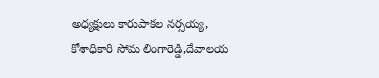అధ్యక్షులు కారుపాకల నర్సయ్య, కోశాధికారి సోమ లింగారెడ్డి,దేవాలయ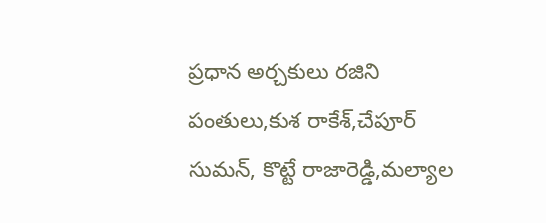ప్రధాన అర్చకులు రజిని పంతులు,కుశ రాకేశ్,చేపూర్ సుమన్, కొట్టే రాజారెడ్డి,మల్యాల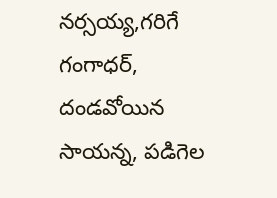నర్సయ్య,గరిగే గంగాధర్, దండవోయిన సాయన్న, పడిగెల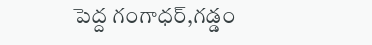పెద్ద గంగాధర్,గడ్డం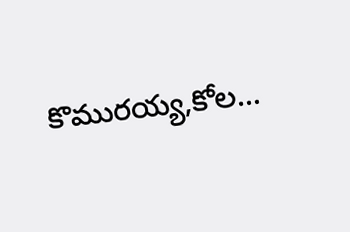కొమురయ్య,కోల...